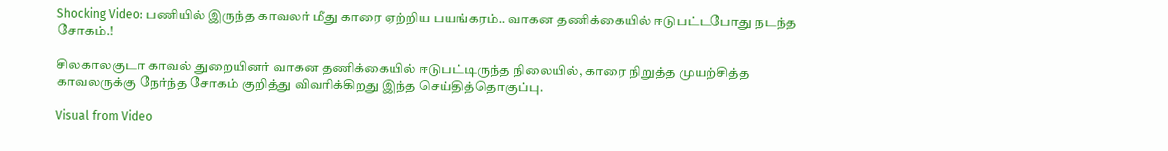Shocking Video: பணியில் இருந்த காவலர் மீது காரை ஏற்றிய பயங்கரம்.. வாகன தணிக்கையில் ஈடுபட்டபோது நடந்த சோகம்.!

சிலகாலகுடா காவல் துறையினர் வாகன தணிக்கையில் ஈடுபட்டிருந்த நிலையில், காரை நிறுத்த முயற்சித்த காவலருக்கு நேர்ந்த சோகம் குறித்து விவரிக்கிறது இந்த செய்தித்தொகுப்பு.

Visual from Video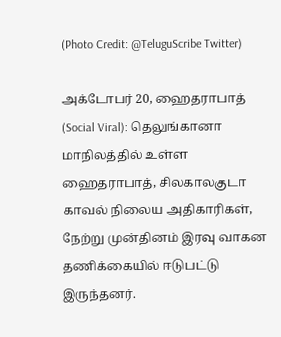(Photo Credit: @TeluguScribe Twitter)

அக்டோபர் 20, ஹைதராபாத் (Social Viral): தெலுங்கானா மாநிலத்தில் உள்ள ஹைதராபாத், சிலகாலகுடா காவல் நிலைய அதிகாரிகள், நேற்று முன்தினம் இரவு வாகன தணிக்கையில் ஈடுபட்டு இருந்தனர்.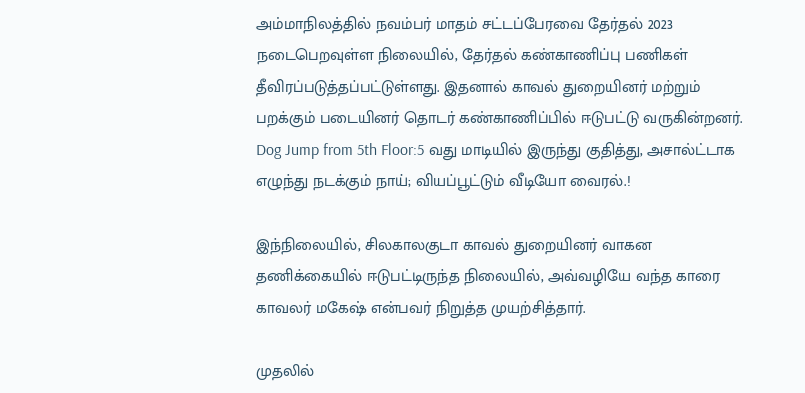அம்மாநிலத்தில் நவம்பர் மாதம் சட்டப்பேரவை தேர்தல் 2023 நடைபெறவுள்ள நிலையில், தேர்தல் கண்காணிப்பு பணிகள் தீவிரப்படுத்தப்பட்டுள்ளது. இதனால் காவல் துறையினர் மற்றும் பறக்கும் படையினர் தொடர் கண்காணிப்பில் ஈடுபட்டு வருகின்றனர். Dog Jump from 5th Floor:5 வது மாடியில் இருந்து குதித்து, அசால்ட்டாக எழுந்து நடக்கும் நாய்; வியப்பூட்டும் வீடியோ வைரல்.!

இந்நிலையில், சிலகாலகுடா காவல் துறையினர் வாகன தணிக்கையில் ஈடுபட்டிருந்த நிலையில், அவ்வழியே வந்த காரை காவலர் மகேஷ் என்பவர் நிறுத்த முயற்சித்தார்.

முதலில்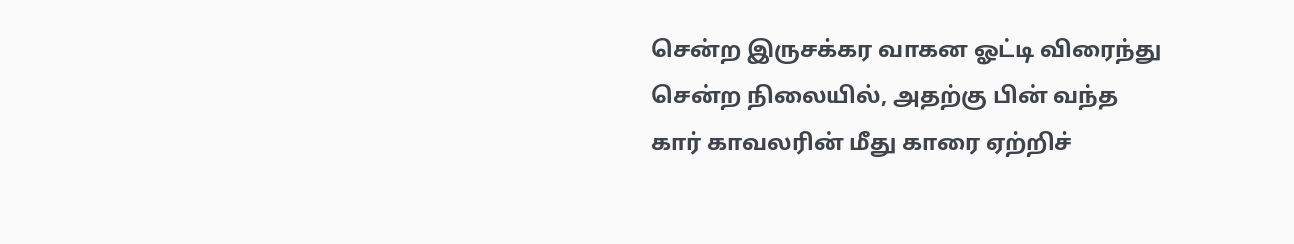சென்ற இருசக்கர வாகன ஓட்டி விரைந்து சென்ற நிலையில், அதற்கு பின் வந்த கார் காவலரின் மீது காரை ஏற்றிச்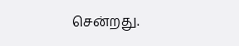சென்றது.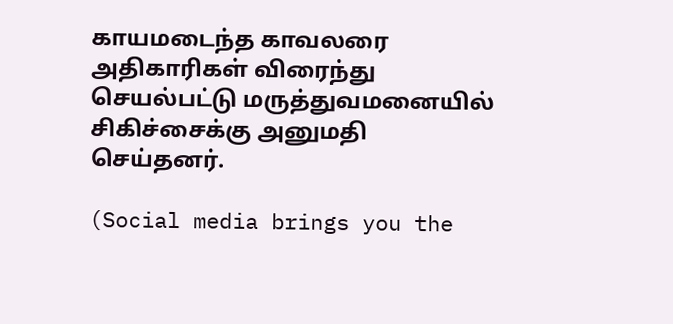காயமடைந்த காவலரை அதிகாரிகள் விரைந்து செயல்பட்டு மருத்துவமனையில் சிகிச்சைக்கு அனுமதி செய்தனர்.

(Social media brings you the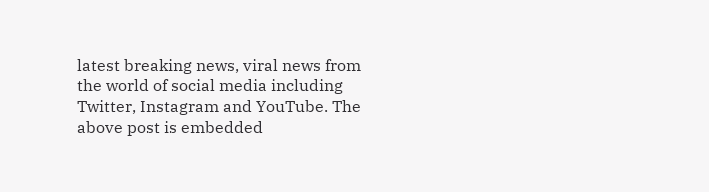latest breaking news, viral news from the world of social media including Twitter, Instagram and YouTube. The above post is embedded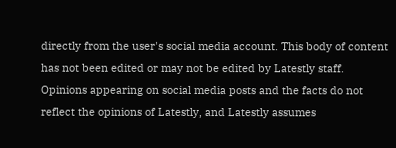directly from the user's social media account. This body of content has not been edited or may not be edited by Latestly staff. Opinions appearing on social media posts and the facts do not reflect the opinions of Latestly, and Latestly assumes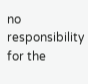no responsibility for the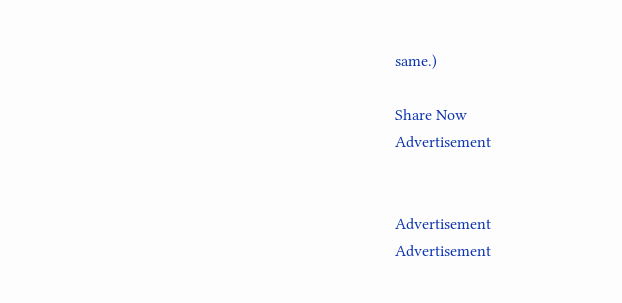same.)

Share Now
Advertisement


Advertisement
Advertisement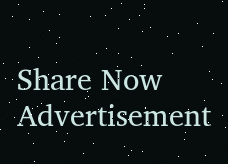Share Now
Advertisement